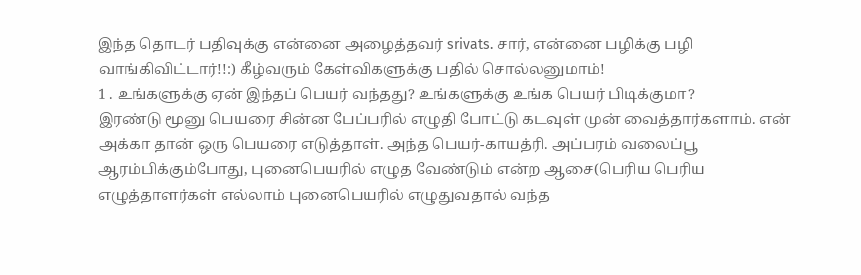இந்த தொடர் பதிவுக்கு என்னை அழைத்தவர் srivats. சார், என்னை பழிக்கு பழி வாங்கிவிட்டார்!!:) கீழ்வரும் கேள்விகளுக்கு பதில் சொல்லனுமாம்!
1 . உங்களுக்கு ஏன் இந்தப் பெயர் வந்தது? உங்களுக்கு உங்க பெயர் பிடிக்குமா?
இரண்டு மூனு பெயரை சின்ன பேப்பரில் எழுதி போட்டு கடவுள் முன் வைத்தார்களாம். என் அக்கா தான் ஒரு பெயரை எடுத்தாள். அந்த பெயர்-காயத்ரி. அப்பரம் வலைப்பூ ஆரம்பிக்கும்போது, புனைபெயரில் எழுத வேண்டும் என்ற ஆசை(பெரிய பெரிய எழுத்தாளர்கள் எல்லாம் புனைபெயரில் எழுதுவதால் வந்த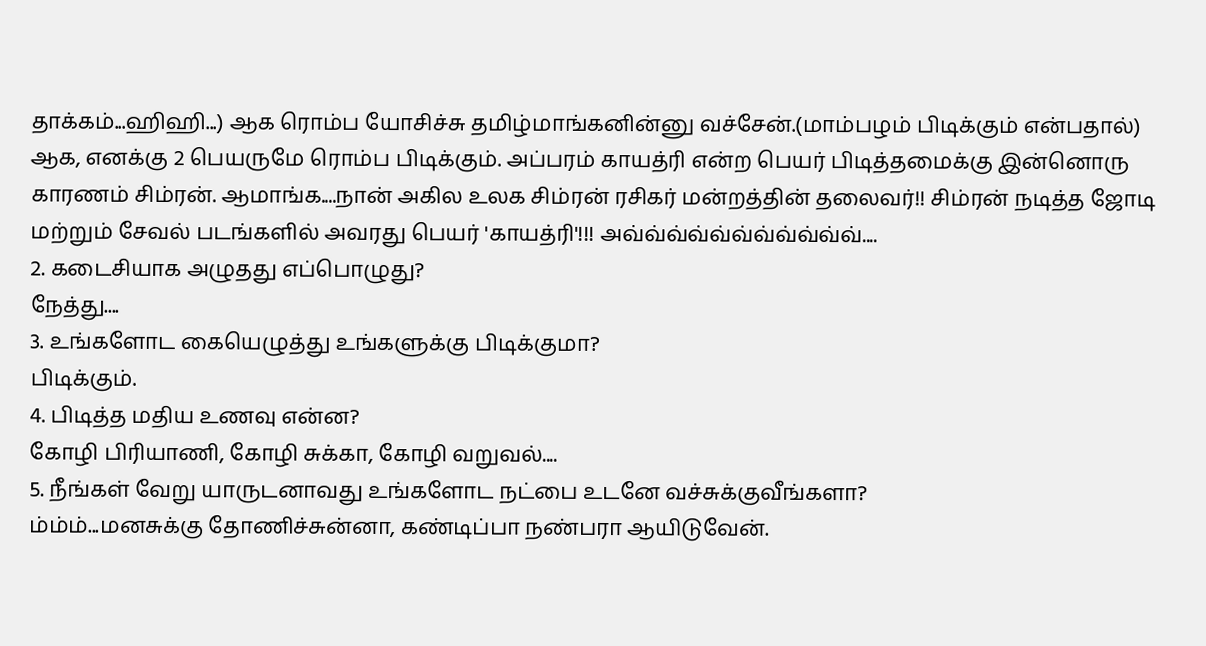தாக்கம்...ஹிஹி...) ஆக ரொம்ப யோசிச்சு தமிழ்மாங்கனின்னு வச்சேன்.(மாம்பழம் பிடிக்கும் என்பதால்)
ஆக, எனக்கு 2 பெயருமே ரொம்ப பிடிக்கும். அப்பரம் காயத்ரி என்ற பெயர் பிடித்தமைக்கு இன்னொரு காரணம் சிம்ரன். ஆமாங்க....நான் அகில உலக சிம்ரன் ரசிகர் மன்றத்தின் தலைவர்!! சிம்ரன் நடித்த ஜோடி மற்றும் சேவல் படங்களில் அவரது பெயர் 'காயத்ரி'!!! அவ்வ்வ்வ்வ்வ்வ்வ்வ்வ்வ்....
2. கடைசியாக அழுதது எப்பொழுது?
நேத்து....
3. உங்களோட கையெழுத்து உங்களுக்கு பிடிக்குமா?
பிடிக்கும்.
4. பிடித்த மதிய உணவு என்ன?
கோழி பிரியாணி, கோழி சுக்கா, கோழி வறுவல்....
5. நீங்கள் வேறு யாருடனாவது உங்களோட நட்பை உடனே வச்சுக்குவீங்களா?
ம்ம்ம்...மனசுக்கு தோணிச்சுன்னா, கண்டிப்பா நண்பரா ஆயிடுவேன்.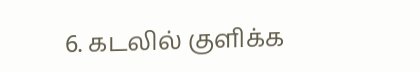6. கடலில் குளிக்க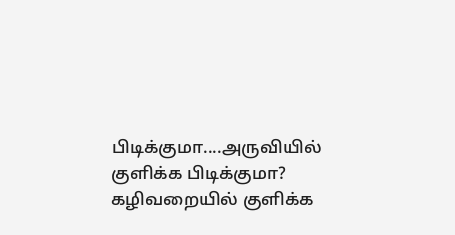பிடிக்குமா....அருவியில் குளிக்க பிடிக்குமா?
கழிவறையில் குளிக்க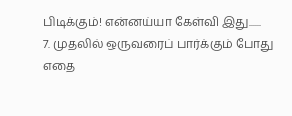பிடிக்கும்! என்னய்யா கேள்வி இது......
7. முதலில் ஒருவரைப் பார்க்கும் போது எதை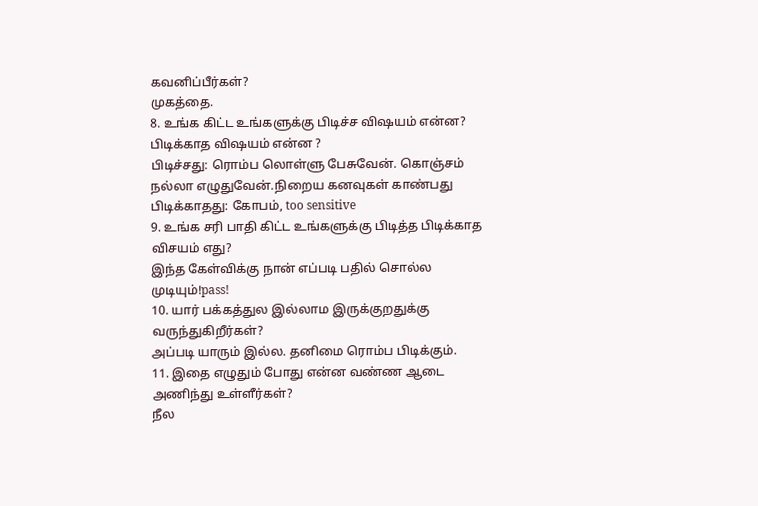கவனிப்பீர்கள்?
முகத்தை.
8. உங்க கிட்ட உங்களுக்கு பிடிச்ச விஷயம் என்ன? பிடிக்காத விஷயம் என்ன ?
பிடிச்சது: ரொம்ப லொள்ளு பேசுவேன். கொஞ்சம் நல்லா எழுதுவேன்.நிறைய கனவுகள் காண்பது
பிடிக்காதது: கோபம், too sensitive
9. உங்க சரி பாதி கிட்ட உங்களுக்கு பிடித்த பிடிக்காத விசயம் எது?
இந்த கேள்விக்கு நான் எப்படி பதில் சொல்ல முடியும்!pass!
10. யார் பக்கத்துல இல்லாம இருக்குறதுக்கு வருந்துகிறீர்கள்?
அப்படி யாரும் இல்ல. தனிமை ரொம்ப பிடிக்கும்.
11. இதை எழுதும் போது என்ன வண்ண ஆடை அணிந்து உள்ளீர்கள்?
நீல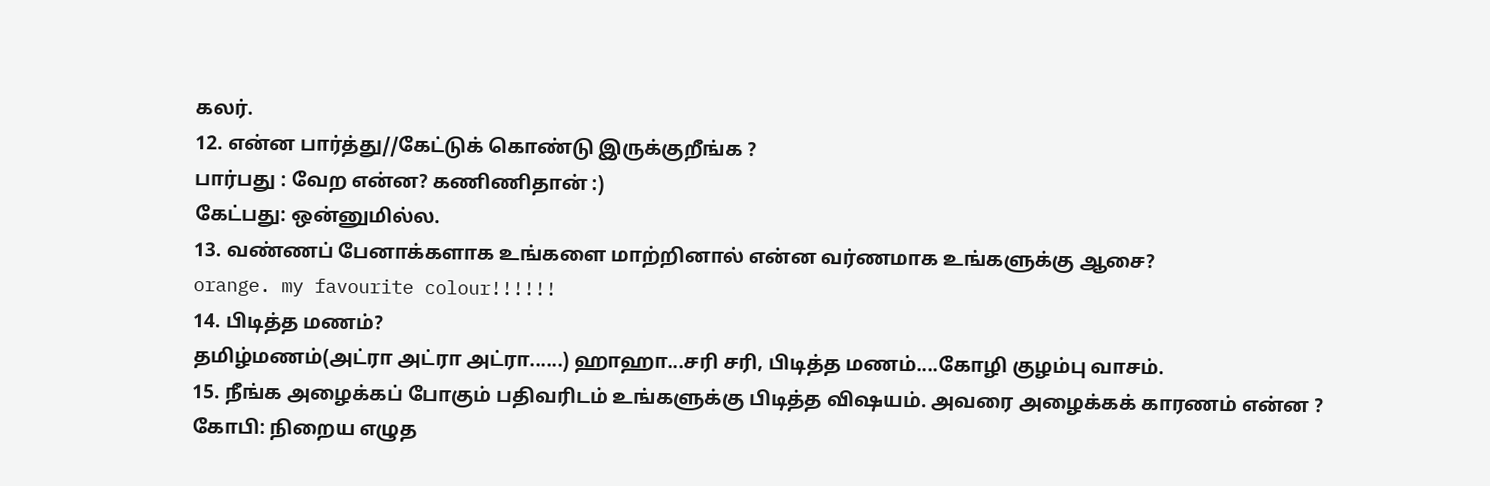கலர்.
12. என்ன பார்த்து//கேட்டுக் கொண்டு இருக்குறீங்க ?
பார்பது : வேற என்ன? கணிணிதான் :)
கேட்பது: ஒன்னுமில்ல.
13. வண்ணப் பேனாக்களாக உங்களை மாற்றினால் என்ன வர்ணமாக உங்களுக்கு ஆசை?
orange. my favourite colour!!!!!!
14. பிடித்த மணம்?
தமிழ்மணம்(அட்ரா அட்ரா அட்ரா......) ஹாஹா...சரி சரி, பிடித்த மணம்....கோழி குழம்பு வாசம்.
15. நீங்க அழைக்கப் போகும் பதிவரிடம் உங்களுக்கு பிடித்த விஷயம். அவரை அழைக்கக் காரணம் என்ன ?
கோபி: நிறைய எழுத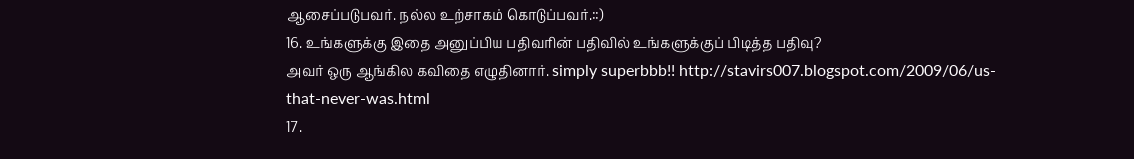ஆசைப்படுபவர். நல்ல உற்சாகம் கொடுப்பவர்.::)
16. உங்களுக்கு இதை அனுப்பிய பதிவரின் பதிவில் உங்களுக்குப் பிடித்த பதிவு?
அவர் ஒரு ஆங்கில கவிதை எழுதினார். simply superbbb!! http://stavirs007.blogspot.com/2009/06/us-that-never-was.html
17.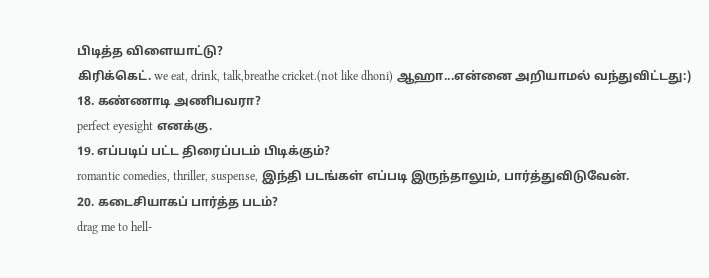பிடித்த விளையாட்டு?
கிரிக்கெட். we eat, drink, talk,breathe cricket.(not like dhoni) ஆஹா...என்னை அறியாமல் வந்துவிட்டது:)
18. கண்ணாடி அணிபவரா?
perfect eyesight எனக்கு.
19. எப்படிப் பட்ட திரைப்படம் பிடிக்கும்?
romantic comedies, thriller, suspense, இந்தி படங்கள் எப்படி இருந்தாலும், பார்த்துவிடுவேன்.
20. கடைசியாகப் பார்த்த படம்?
drag me to hell-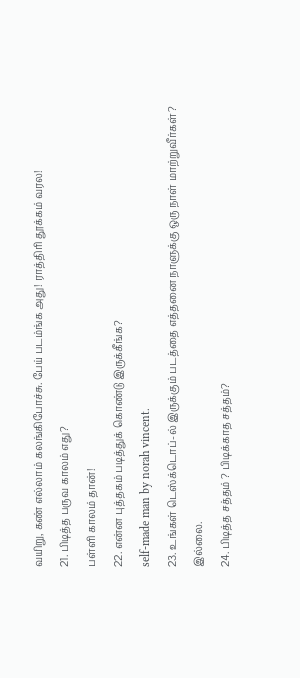வயிறு, கண் எல்லாம் கலங்கிபோச்சு. பேய் படம்ங்க அது! ராத்திரி தூக்கம் வரல!
21. பிடித்த பருவ காலம் எது?
பள்ளி காலம் தான்!
22. என்ன புத்தகம் படித்துக் கொண்டு இருக்கீங்க?
self-made man by norah vincent.
23. உங்கள் டெஸ்க்டொப்-ல் இருக்கும் படத்தை எத்தனை நாளுக்கு ஒரு நாள் மாற்றுவீர்கள்?
இல்லை.
24. பிடித்த சத்தம் ? பிடிக்காத சத்தம்?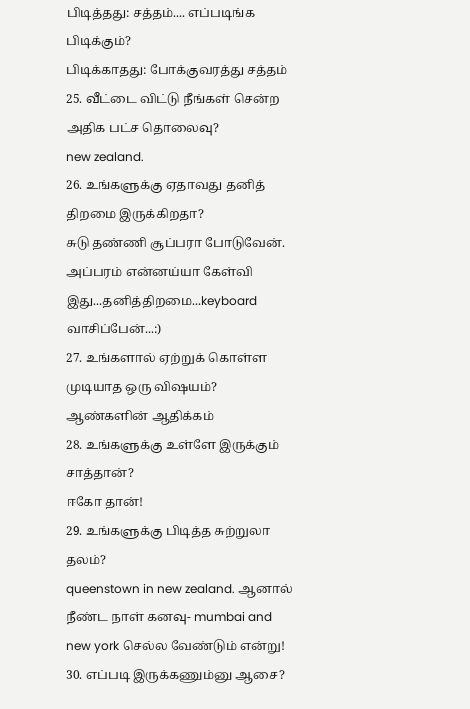பிடித்தது: சத்தம்.... எப்படிங்க பிடிக்கும்?
பிடிக்காதது: போக்குவரத்து சத்தம்
25. வீட்டை விட்டு நீங்கள் சென்ற அதிக பட்ச தொலைவு?
new zealand.
26. உங்களுக்கு ஏதாவது தனித் திறமை இருக்கிறதா?
சுடு தண்ணி சூப்பரா போடுவேன். அப்பரம் என்னய்யா கேள்வி இது...தனித்திறமை...keyboard வாசிப்பேன்...:)
27. உங்களால் ஏற்றுக் கொள்ள முடியாத ஒரு விஷயம்?
ஆண்களின் ஆதிக்கம்
28. உங்களுக்கு உள்ளே இருக்கும் சாத்தான்?
ஈகோ தான்!
29. உங்களுக்கு பிடித்த சுற்றுலா தலம்?
queenstown in new zealand. ஆனால் நீண்ட நாள் கனவு- mumbai and new york செல்ல வேண்டும் என்று!
30. எப்படி இருக்கணும்னு ஆசை?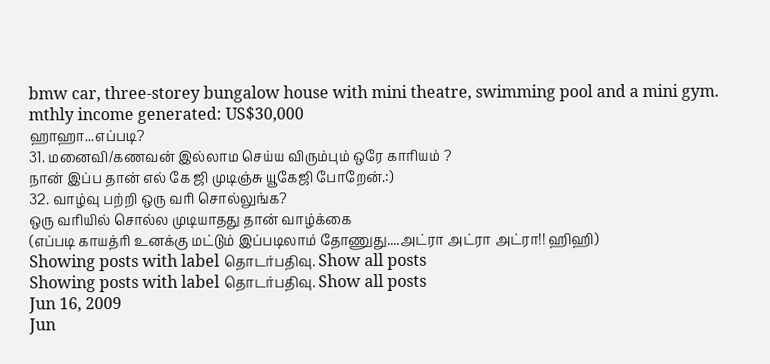bmw car, three-storey bungalow house with mini theatre, swimming pool and a mini gym. mthly income generated: US$30,000
ஹாஹா...எப்படி?
31. மனைவி/கணவன் இல்லாம செய்ய விரும்பும் ஒரே காரியம் ?
நான் இப்ப தான் எல் கே ஜி முடிஞ்சு யூகேஜி போறேன்.:)
32. வாழ்வு பற்றி ஒரு வரி சொல்லுங்க?
ஒரு வரியில் சொல்ல முடியாதது தான் வாழ்க்கை
(எப்படி காயத்ரி உனக்கு மட்டும் இப்படிலாம் தோணுது....அட்ரா அட்ரா அட்ரா!! ஹிஹி)
Showing posts with label தொடர்பதிவு. Show all posts
Showing posts with label தொடர்பதிவு. Show all posts
Jun 16, 2009
Jun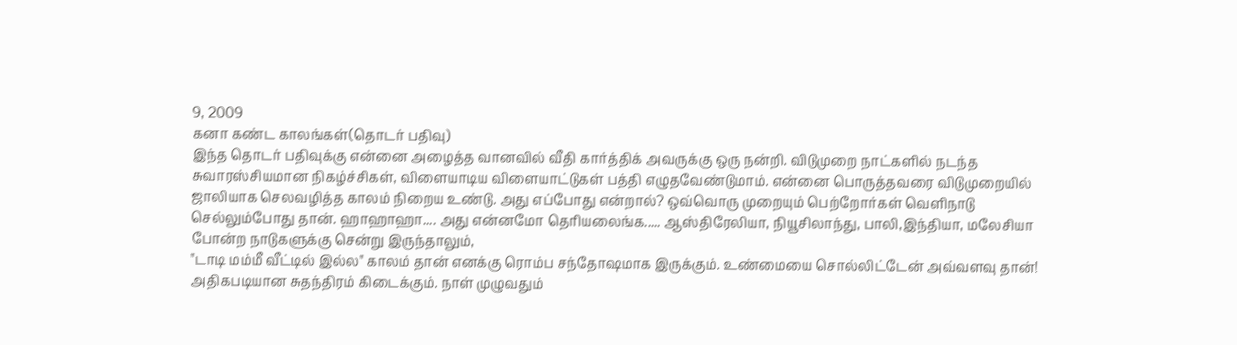9, 2009
கனா கண்ட காலங்கள்(தொடர் பதிவு)
இந்த தொடர் பதிவுக்கு என்னை அழைத்த வானவில் வீதி கார்த்திக் அவருக்கு ஒரு நன்றி. விடுமுறை நாட்களில் நடந்த சுவாரஸ்சியமான நிகழ்ச்சிகள், விளையாடிய விளையாட்டுகள் பத்தி எழுதவேண்டுமாம். என்னை பொருத்தவரை விடுமுறையில் ஜாலியாக செலவழித்த காலம் நிறைய உண்டு. அது எப்போது என்றால்? ஒவ்வொரு முறையும் பெற்றோர்கள் வெளிநாடு செல்லும்போது தான். ஹாஹாஹா.... அது என்னமோ தெரியலைங்க..... ஆஸ்திரேலியா, நியூசிலாந்து, பாலி,இந்தியா, மலேசியா போன்ற நாடுகளுக்கு சென்று இருந்தாலும்,
"டாடி மம்மீ வீட்டில் இல்ல" காலம் தான் எனக்கு ரொம்ப சந்தோஷமாக இருக்கும். உண்மையை சொல்லிட்டேன் அவ்வளவு தான்! அதிகபடியான சுதந்திரம் கிடைக்கும். நாள் முழுவதும்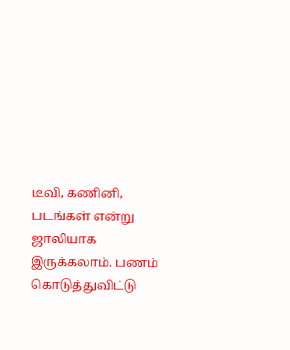டீவி, கணினி, படங்கள் என்று ஜாலியாக இருக்கலாம். பணம் கொடுத்துவிட்டு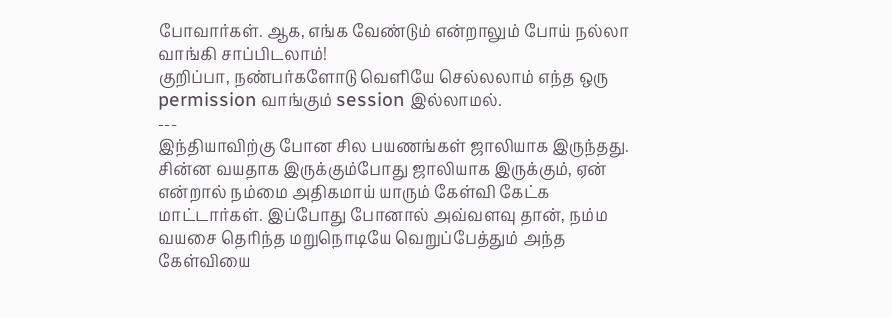போவார்கள். ஆக, எங்க வேண்டும் என்றாலும் போய் நல்லா வாங்கி சாப்பிடலாம்!
குறிப்பா, நண்பர்களோடு வெளியே செல்லலாம் எந்த ஒரு permission வாங்கும் session இல்லாமல்.
---
இந்தியாவிற்கு போன சில பயணங்கள் ஜாலியாக இருந்தது. சின்ன வயதாக இருக்கும்போது ஜாலியாக இருக்கும், ஏன் என்றால் நம்மை அதிகமாய் யாரும் கேள்வி கேட்க மாட்டார்கள். இப்போது போனால் அவ்வளவு தான், நம்ம வயசை தெரிந்த மறுநொடியே வெறுப்பேத்தும் அந்த கேள்வியை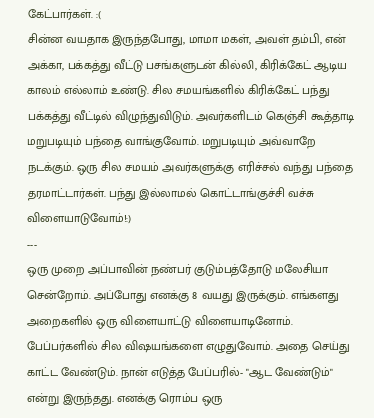கேட்பார்கள். :(
சின்ன வயதாக இருந்தபோது, மாமா மகள், அவள் தம்பி, என் அக்கா, பக்கத்து வீட்டு பசங்களுடன் கில்லி, கிரிக்கேட் ஆடிய காலம் எல்லாம் உண்டு. சில சமயங்களில் கிரிக்கேட் பந்து பக்கத்து வீட்டில் விழுந்துவிடும். அவர்களிடம் கெஞ்சி கூத்தாடி மறுபடியும் பந்தை வாங்குவோம். மறுபடியும் அவ்வாறே நடக்கும். ஒரு சில சமயம் அவர்களுக்கு எரிச்சல் வந்து பந்தை தரமாட்டார்கள். பந்து இல்லாமல் கொட்டாங்குச்சி வச்சு விளையாடுவோம்!:)
---
ஒரு முறை அப்பாவின் நண்பர் குடும்பத்தோடு மலேசியா சென்றோம். அப்போது எனக்கு 8 வயது இருக்கும். எங்களது அறைகளில் ஒரு விளையாட்டு விளையாடினோம். பேப்பர்களில் சில விஷயங்களை எழுதுவோம். அதை செய்து காட்ட வேண்டும். நான் எடுத்த பேப்பரில்- "ஆட வேண்டும்" என்று இருந்தது. எனக்கு ரொம்ப ஒரு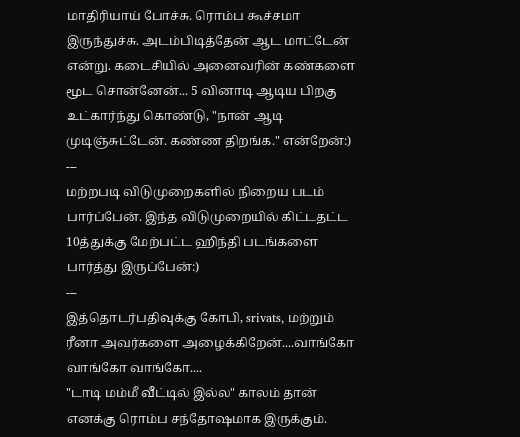மாதிரியாய் போச்சு. ரொம்ப கூச்சமா இருந்துச்சு. அடம்பிடித்தேன் ஆட மாட்டேன் என்று. கடைசியில் அனைவரின் கண்களை மூட சொன்னேன்... 5 வினாடி ஆடிய பிறகு உட்கார்ந்து கொண்டு, "நான் ஆடி முடிஞ்சுட்டேன். கண்ண திறங்க." என்றேன்:)
---
மற்றபடி விடுமுறைகளில் நிறைய படம் பார்ப்பேன். இந்த விடுமுறையில் கிட்டதட்ட 10த்துக்கு மேற்பட்ட ஹிந்தி படங்களை பார்த்து இருப்பேன்:)
---
இத்தொடர்பதிவுக்கு கோபி, srivats, மற்றும் ரீனா அவர்களை அழைக்கிறேன்....வாங்கோ வாங்கோ வாங்கோ....
"டாடி மம்மீ வீட்டில் இல்ல" காலம் தான் எனக்கு ரொம்ப சந்தோஷமாக இருக்கும்.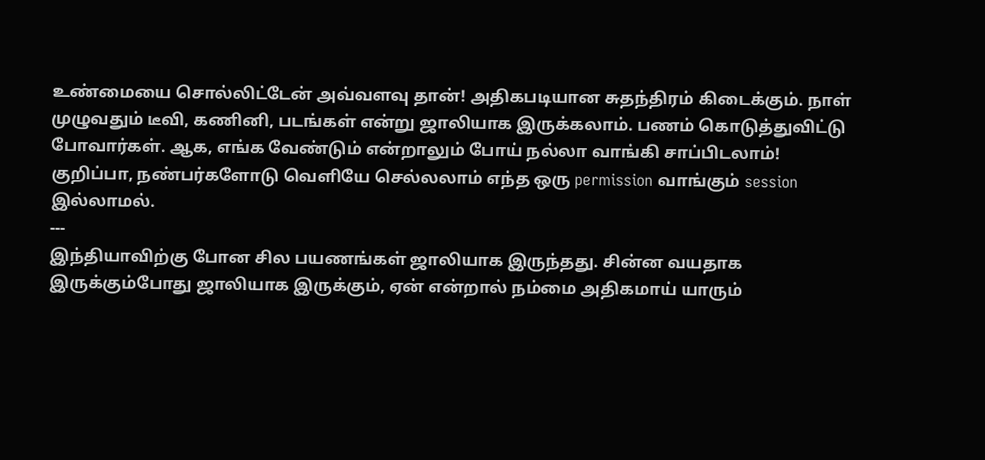உண்மையை சொல்லிட்டேன் அவ்வளவு தான்! அதிகபடியான சுதந்திரம் கிடைக்கும். நாள் முழுவதும் டீவி, கணினி, படங்கள் என்று ஜாலியாக இருக்கலாம். பணம் கொடுத்துவிட்டு போவார்கள். ஆக, எங்க வேண்டும் என்றாலும் போய் நல்லா வாங்கி சாப்பிடலாம்!
குறிப்பா, நண்பர்களோடு வெளியே செல்லலாம் எந்த ஒரு permission வாங்கும் session இல்லாமல்.
---
இந்தியாவிற்கு போன சில பயணங்கள் ஜாலியாக இருந்தது. சின்ன வயதாக இருக்கும்போது ஜாலியாக இருக்கும், ஏன் என்றால் நம்மை அதிகமாய் யாரும்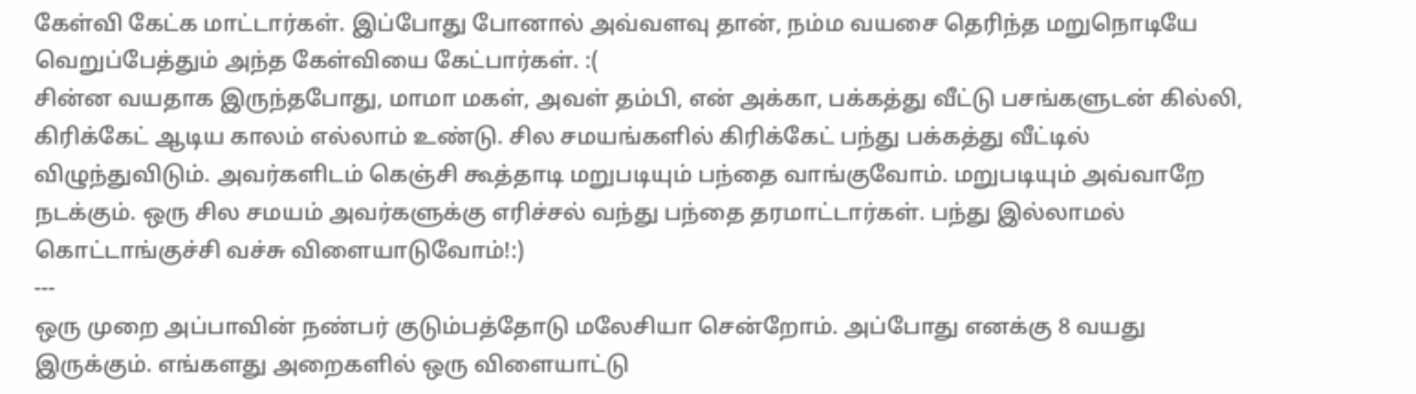கேள்வி கேட்க மாட்டார்கள். இப்போது போனால் அவ்வளவு தான், நம்ம வயசை தெரிந்த மறுநொடியே வெறுப்பேத்தும் அந்த கேள்வியை கேட்பார்கள். :(
சின்ன வயதாக இருந்தபோது, மாமா மகள், அவள் தம்பி, என் அக்கா, பக்கத்து வீட்டு பசங்களுடன் கில்லி, கிரிக்கேட் ஆடிய காலம் எல்லாம் உண்டு. சில சமயங்களில் கிரிக்கேட் பந்து பக்கத்து வீட்டில் விழுந்துவிடும். அவர்களிடம் கெஞ்சி கூத்தாடி மறுபடியும் பந்தை வாங்குவோம். மறுபடியும் அவ்வாறே நடக்கும். ஒரு சில சமயம் அவர்களுக்கு எரிச்சல் வந்து பந்தை தரமாட்டார்கள். பந்து இல்லாமல் கொட்டாங்குச்சி வச்சு விளையாடுவோம்!:)
---
ஒரு முறை அப்பாவின் நண்பர் குடும்பத்தோடு மலேசியா சென்றோம். அப்போது எனக்கு 8 வயது இருக்கும். எங்களது அறைகளில் ஒரு விளையாட்டு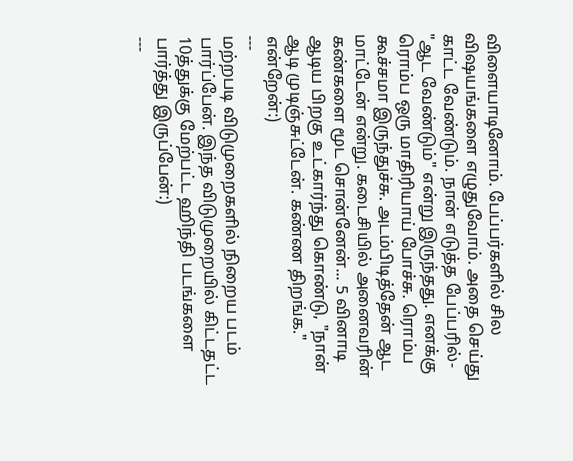விளையாடினோம். பேப்பர்களில் சில விஷயங்களை எழுதுவோம். அதை செய்து காட்ட வேண்டும். நான் எடுத்த பேப்பரில்- "ஆட வேண்டும்" என்று இருந்தது. எனக்கு ரொம்ப ஒரு மாதிரியாய் போச்சு. ரொம்ப கூச்சமா இருந்துச்சு. அடம்பிடித்தேன் ஆட மாட்டேன் என்று. கடைசியில் அனைவரின் கண்களை மூட சொன்னேன்... 5 வினாடி ஆடிய பிறகு உட்கார்ந்து கொண்டு, "நான் ஆடி முடிஞ்சுட்டேன். கண்ண திறங்க." என்றேன்:)
---
மற்றபடி விடுமுறைகளில் நிறைய படம் பார்ப்பேன். இந்த விடுமுறையில் கிட்டதட்ட 10த்துக்கு மேற்பட்ட ஹிந்தி படங்களை பார்த்து இருப்பேன்:)
---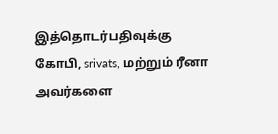இத்தொடர்பதிவுக்கு கோபி, srivats, மற்றும் ரீனா அவர்களை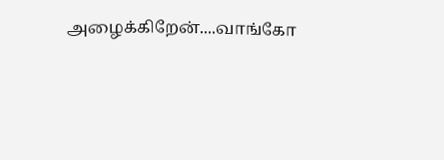அழைக்கிறேன்....வாங்கோ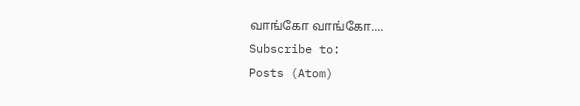வாங்கோ வாங்கோ....
Subscribe to:
Posts (Atom)